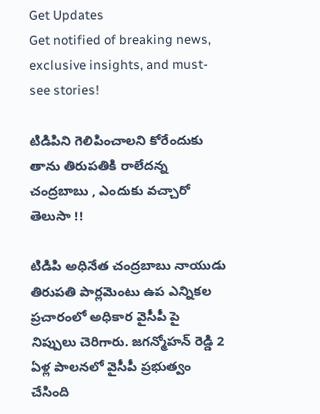Get Updates
Get notified of breaking news, exclusive insights, and must-see stories!

టిడిపిని గెలిపించాలని కోరేందుకు తాను తిరుపతికి రాలేదన్న చంద్రబాబు , ఎందుకు వచ్చారో తెలుసా !!

టిడిపి అధినేత చంద్రబాబు నాయుడు తిరుపతి పార్లమెంటు ఉప ఎన్నికల ప్రచారంలో అధికార వైసీపీ పై నిప్పులు చెరిగారు. జగన్మోహన్ రెడ్డి 2 ఏళ్ల పాలనలో వైసీపీ ప్రభుత్వం చేసింది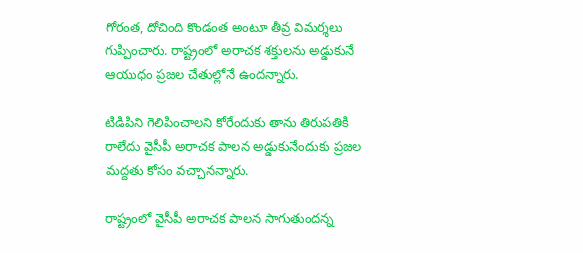గోరంత, దోచింది కొండంత అంటూ తీవ్ర విమర్శలు గుప్పించారు. రాష్ట్రంలో అరాచక శక్తులను అడ్డుకునే ఆయుధం ప్రజల చేతుల్లోనే ఉందన్నారు.

టిడిపిని గెలిపించాలని కోరేందుకు తాను తిరుపతికి రాలేదు వైసీపీ అరాచక పాలన అడ్డుకునేందుకు ప్రజల మద్దతు కోసం వచ్చానన్నారు.

రాష్ట్రంలో వైసీపీ అరాచక పాలన సాగుతుందన్న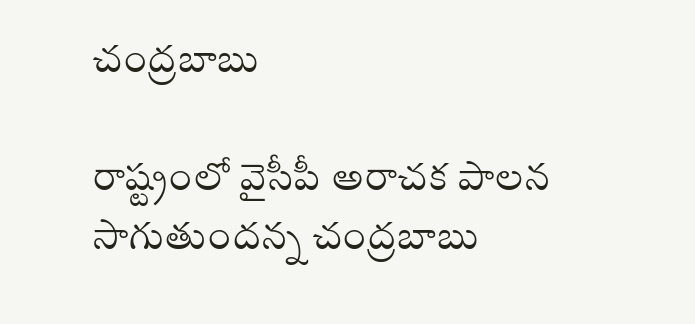చంద్రబాబు

రాష్ట్రంలో వైసీపీ అరాచక పాలన సాగుతుందన్న చంద్రబాబు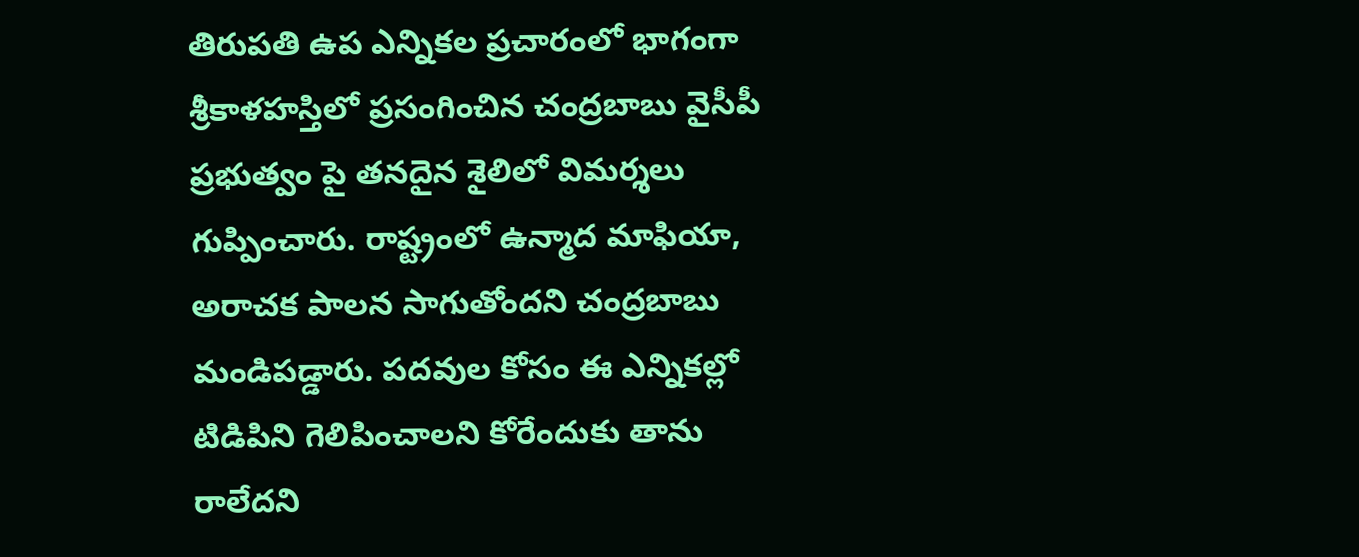తిరుపతి ఉప ఎన్నికల ప్రచారంలో భాగంగా శ్రీకాళహస్తిలో ప్రసంగించిన చంద్రబాబు వైసీపీ ప్రభుత్వం పై తనదైన శైలిలో విమర్శలు గుప్పించారు. రాష్ట్రంలో ఉన్మాద మాఫియా, అరాచక పాలన సాగుతోందని చంద్రబాబు మండిపడ్డారు. పదవుల కోసం ఈ ఎన్నికల్లో టిడిపిని గెలిపించాలని కోరేందుకు తాను రాలేదని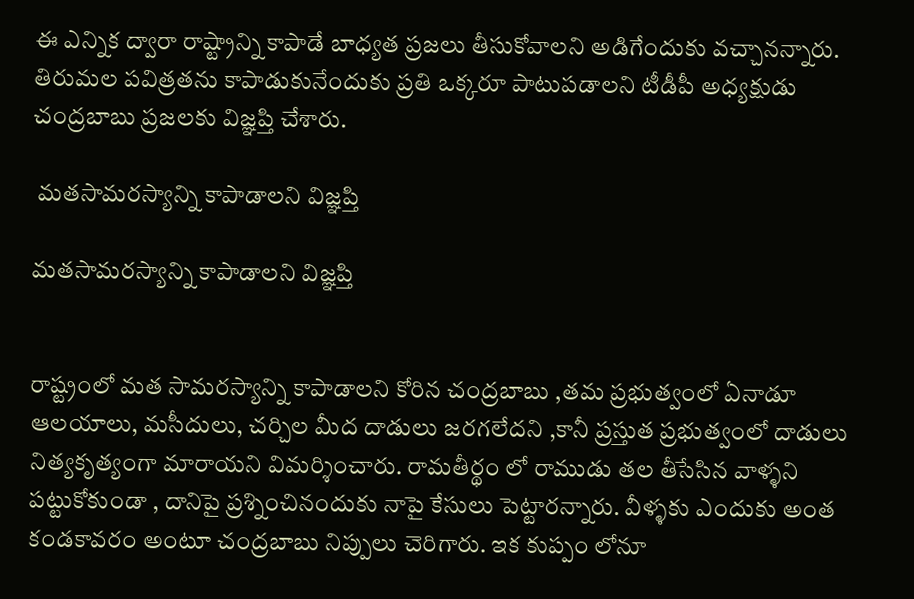ఈ ఎన్నిక ద్వారా రాష్ట్రాన్ని కాపాడే బాధ్యత ప్రజలు తీసుకోవాలని అడిగేందుకు వచ్చానన్నారు. తిరుమల పవిత్రతను కాపాడుకునేందుకు ప్రతి ఒక్కరూ పాటుపడాలని టీడీపీ అధ్యక్షుడు చంద్రబాబు ప్రజలకు విజ్ఞప్తి చేశారు.

 మతసామరస్యాన్ని కాపాడాలని విజ్ఞప్తి

మతసామరస్యాన్ని కాపాడాలని విజ్ఞప్తి


రాష్ట్రంలో మత సామరస్యాన్ని కాపాడాలని కోరిన చంద్రబాబు ,తమ ప్రభుత్వంలో ఏనాడూ ఆలయాలు, మసీదులు, చర్చిల మీద దాడులు జరగలేదని ,కానీ ప్రస్తుత ప్రభుత్వంలో దాడులు నిత్యకృత్యంగా మారాయని విమర్శించారు. రామతీర్థం లో రాముడు తల తీసేసిన వాళ్ళని పట్టుకోకుండా , దానిపై ప్రశ్నించినందుకు నాపై కేసులు పెట్టారన్నారు. వీళ్ళకు ఎందుకు అంత కండకావరం అంటూ చంద్రబాబు నిప్పులు చెరిగారు. ఇక కుప్పం లోనూ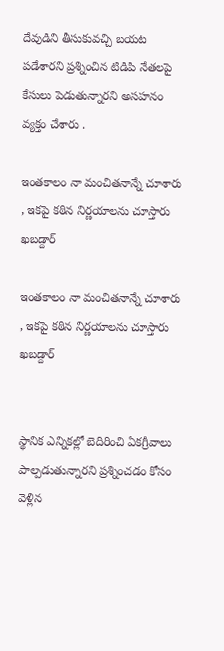దేవుడిని తీసుకువచ్చి బయట పడేశారని ప్రశ్నించిన టిడిపి నేతలపై కేసులు పెడుతున్నారని అసహనం వ్యక్తం చేశారు .

ఇంతకాలం నా మంచితనాన్నే చూశారు , ఇకపై కఠిన నిర్ణయాలను చూస్తారు ఖబడ్దార్

ఇంతకాలం నా మంచితనాన్నే చూశారు , ఇకపై కఠిన నిర్ణయాలను చూస్తారు ఖబడ్దార్


స్థానిక ఎన్నికల్లో బెదిరించి ఏకగ్రీవాలు పాల్పడుతున్నారని ప్రశ్నించడం కోసం వెళ్లిన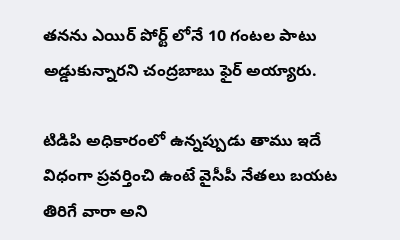తనను ఎయిర్ పోర్ట్ లోనే 10 గంటల పాటు అడ్డుకున్నారని చంద్రబాబు ఫైర్ అయ్యారు.

టిడిపి అధికారంలో ఉన్నప్పుడు తాము ఇదే విధంగా ప్రవర్తించి ఉంటే వైసీపీ నేతలు బయట తిరిగే వారా అని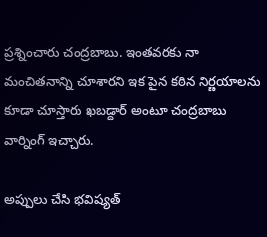ప్రశ్నించారు చంద్రబాబు. ఇంతవరకు నా మంచితనాన్ని చూశారని ఇక పైన కఠిన నిర్ణయాలను కూడా చూస్తారు ఖబడ్దార్ అంటూ చంద్రబాబు వార్నింగ్ ఇచ్చారు.

అప్పులు చేసి భవిష్యత్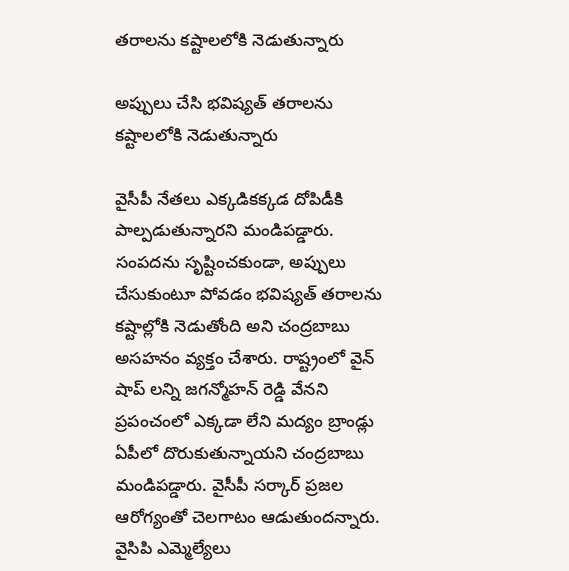తరాలను కష్టాలలోకి నెడుతున్నారు

అప్పులు చేసి భవిష్యత్ తరాలను కష్టాలలోకి నెడుతున్నారు

వైసీపీ నేతలు ఎక్కడికక్కడ దోపిడీకి పాల్పడుతున్నారని మండిపడ్డారు. సంపదను సృష్టించకుండా, అప్పులు చేసుకుంటూ పోవడం భవిష్యత్ తరాలను కష్టాల్లోకి నెడుతోంది అని చంద్రబాబు అసహనం వ్యక్తం చేశారు. రాష్ట్రంలో వైన్ షాప్ లన్ని జగన్మోహన్ రెడ్డి వేనని ప్రపంచంలో ఎక్కడా లేని మద్యం బ్రాండ్లు ఏపీలో దొరుకుతున్నాయని చంద్రబాబు మండిపడ్డారు. వైసీపీ సర్కార్ ప్రజల ఆరోగ్యంతో చెలగాటం ఆడుతుందన్నారు. వైసిపి ఎమ్మెల్యేలు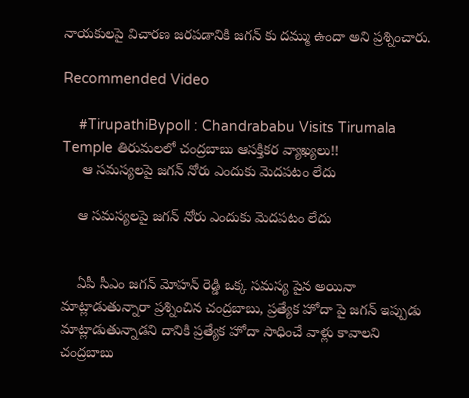నాయకులపై విచారణ జరపడానికి జగన్ కు దమ్ము ఉందా అని ప్రశ్నించారు.

Recommended Video

    #TirupathiBypoll : Chandrababu Visits Tirumala Temple తిరుమలలో చంద్రబాబు ఆసక్తికర వ్యాఖ్యలు!!
     ఆ సమస్యలపై జగన్ నోరు ఎందుకు మెదపటం లేదు

    ఆ సమస్యలపై జగన్ నోరు ఎందుకు మెదపటం లేదు


    ఏపీ సీఎం జగన్ మోహన్ రెడ్డి ఒక్క సమస్య పైన అయినా మాట్లాడుతున్నారా ప్రశ్నించిన చంద్రబాబు, ప్రత్యేక హోదా పై జగన్ ఇప్పుడు మాట్లాడుతున్నాడని దానికి ప్రత్యేక హోదా సాధించే వాళ్లు కావాలని చంద్రబాబు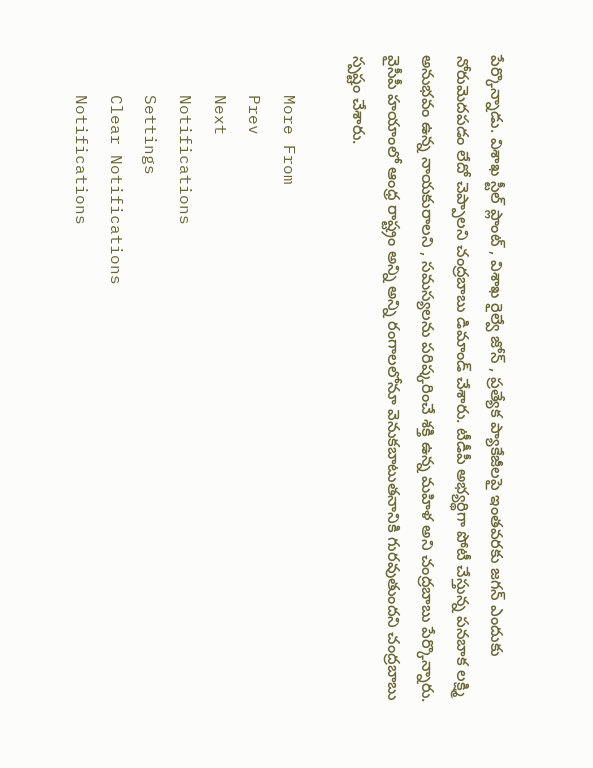పేర్కొన్నాడు. విశాఖ స్టీల్ ప్లాంట్ , విశాఖ రైల్వే జోన్ , ప్రత్యేక ప్యాకేజీలపై ఇంతవరకు జగన్ ఎందుకు నోరుమెదపడం లేదో చెప్పాలని చంద్రబాబు డిమాండ్ చేశారు. టీడీపీ అభ్యర్థిగా పోటీ చేస్తున్న పనబాక లక్ష్మి అనుభవం ఉన్న నాయకురాలని , సమస్యలను పరిష్కరించే శక్తి ఉన్న మహిళ అని చంద్రబాబు పేర్కొన్నారు. వైసీపీ హయాంలో ఆంధ్ర రాష్ట్రం అన్ని అన్ని రంగాలలోనూ వెనుకబాటుతనానికి గురవుతుందని చంద్రబాబు స్పష్టం చేశారు.

    More From
    Prev
    Next
    Notifications
    Settings
    Clear Notifications
    Notifications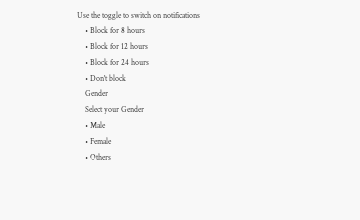Use the toggle to switch on notifications
    • Block for 8 hours
    • Block for 12 hours
    • Block for 24 hours
    • Don't block
    Gender
    Select your Gender
    • Male
    • Female
    • Others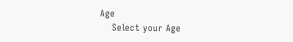Age
    Select your Age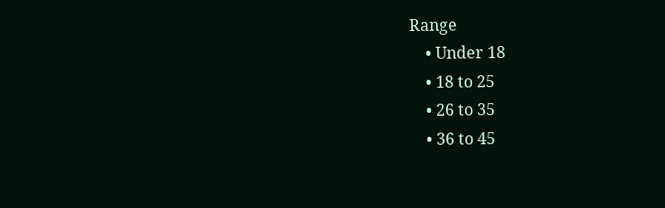Range
    • Under 18
    • 18 to 25
    • 26 to 35
    • 36 to 45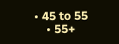• 45 to 55
    • 55+